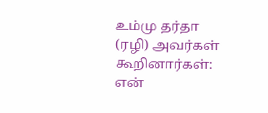உம்மு தர்தா (ரழி) அவர்கள் கூறினார்கள்:
என்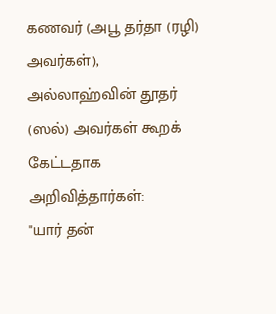கணவர் (அபூ தர்தா (ரழி) அவர்கள்), அல்லாஹ்வின் தூதர் (ஸல்) அவர்கள் கூறக் கேட்டதாக அறிவித்தார்கள்:
"யார் தன்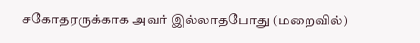சகோதரருக்காக அவர் இல்லாதபோது (மறைவில்)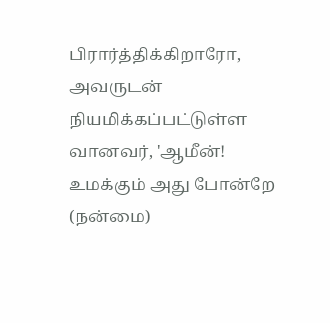பிரார்த்திக்கிறாரோ, அவருடன் நியமிக்கப்பட்டுள்ள வானவர், 'ஆமீன்! உமக்கும் அது போன்றே (நன்மை)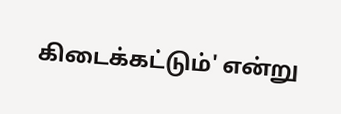கிடைக்கட்டும்' என்று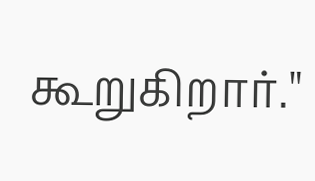கூறுகிறார்."